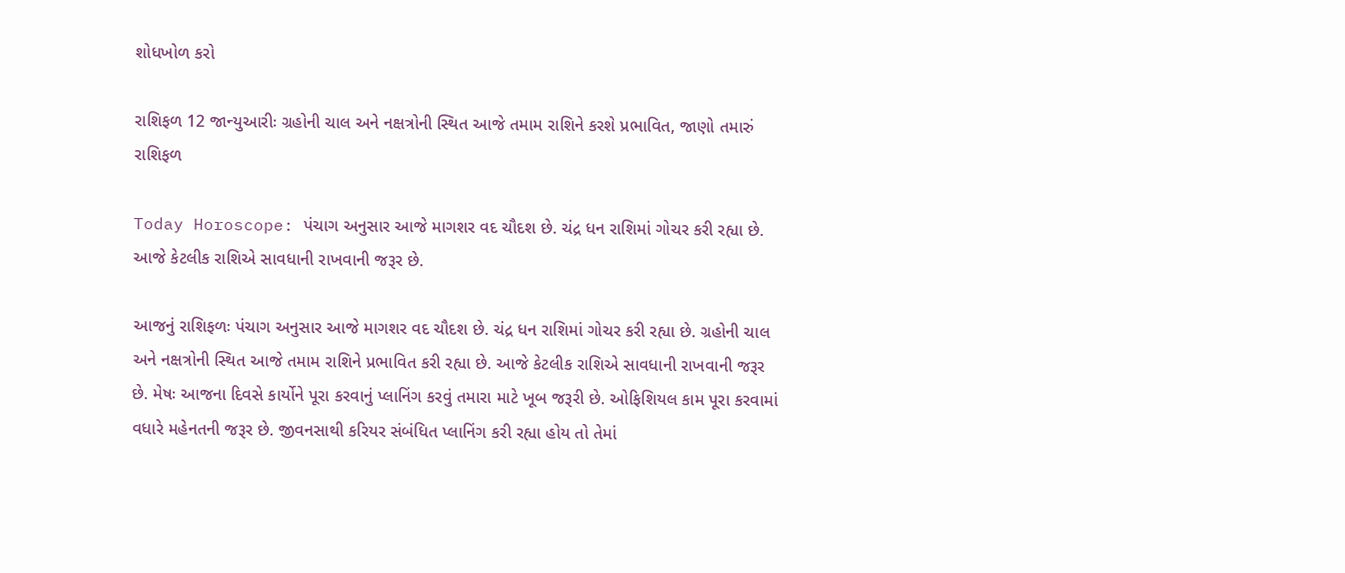શોધખોળ કરો

રાશિફળ 12 જાન્યુઆરીઃ ગ્રહોની ચાલ અને નક્ષત્રોની સ્થિત આજે તમામ રાશિને કરશે પ્રભાવિત, જાણો તમારું રાશિફળ

Today Horoscope: પંચાગ અનુસાર આજે માગશર વદ ચૌદશ છે. ચંદ્ર ધન રાશિમાં ગોચર કરી રહ્યા છે. આજે કેટલીક રાશિએ સાવધાની રાખવાની જરૂર છે.

આજનું રાશિફળઃ પંચાગ અનુસાર આજે માગશર વદ ચૌદશ છે. ચંદ્ર ધન રાશિમાં ગોચર કરી રહ્યા છે. ગ્રહોની ચાલ અને નક્ષત્રોની સ્થિત આજે તમામ રાશિને પ્રભાવિત કરી રહ્યા છે. આજે કેટલીક રાશિએ સાવધાની રાખવાની જરૂર છે. મેષઃ આજના દિવસે કાર્યોને પૂરા કરવાનું પ્લાનિંગ કરવું તમારા માટે ખૂબ જરૂરી છે. ઓફિશિયલ કામ પૂરા કરવામાં વધારે મહેનતની જરૂર છે. જીવનસાથી કરિયર સંબંધિત પ્લાનિંગ કરી રહ્યા હોય તો તેમાં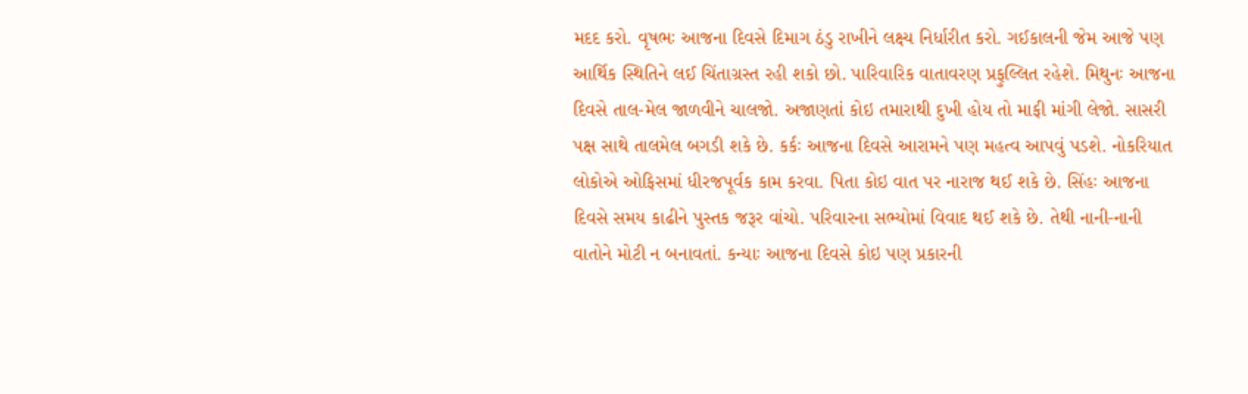મદદ કરો. વૃષભઃ આજના દિવસે દિમાગ ઠંડુ રાખીને લક્ષ્ય નિર્ધારીત કરો. ગઈકાલની જેમ આજે પણ આર્થિક સ્થિતિને લઈ ચિંતાગ્રસ્ત રહી શકો છો. પારિવારિક વાતાવરણ પ્રફુલ્લિત રહેશે. મિથુનઃ આજના દિવસે તાલ-મેલ જાળવીને ચાલજો. અજાણતાં કોઇ તમારાથી દુખી હોય તો માફી માંગી લેજો. સાસરી પક્ષ સાથે તાલમેલ બગડી શકે છે. કર્કઃ આજના દિવસે આરામને પણ મહત્વ આપવું પડશે. નોકરિયાત લોકોએ ઓફિસમાં ધીરજપૂર્વક કામ કરવા. પિતા કોઇ વાત પર નારાજ થઈ શકે છે. સિંહઃ આજના દિવસે સમય કાઢીને પુસ્તક જરૂર વાંચો. પરિવારના સભ્યોમાં વિવાદ થઈ શકે છે. તેથી નાની-નાની વાતોને મોટી ન બનાવતાં. કન્યાઃ આજના દિવસે કોઇ પણ પ્રકારની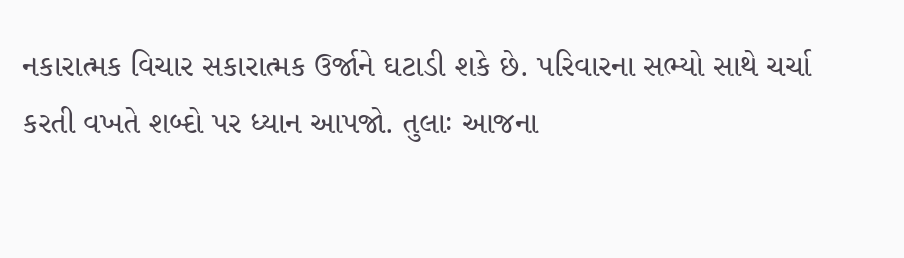નકારાત્મક વિચાર સકારાત્મક ઉર્જાને ઘટાડી શકે છે. પરિવારના સભ્યો સાથે ચર્ચા કરતી વખતે શબ્દો પર ધ્યાન આપજો. તુલાઃ આજના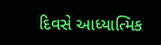દિવસે આધ્યાત્મિક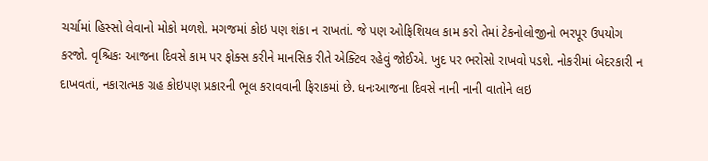ચર્ચામાં હિસ્સો લેવાનો મોકો મળશે. મગજમાં કોઇ પણ શંકા ન રાખતાં. જે પણ ઓફિશિયલ કામ કરો તેમાં ટેકનોલોજીનો ભરપૂર ઉપયોગ કરજો. વૃશ્ચિકઃ આજના દિવસે કામ પર ફોક્સ કરીને માનસિક રીતે એક્ટિવ રહેવું જોઈએ. ખુદ પર ભરોસો રાખવો પડશે. નોકરીમાં બેદરકારી ન દાખવતાં, નકારાત્મક ગ્રહ કોઇપણ પ્રકારની ભૂલ કરાવવાની ફિરાકમાં છે. ધનઃઆજના દિવસે નાની નાની વાતોને લઇ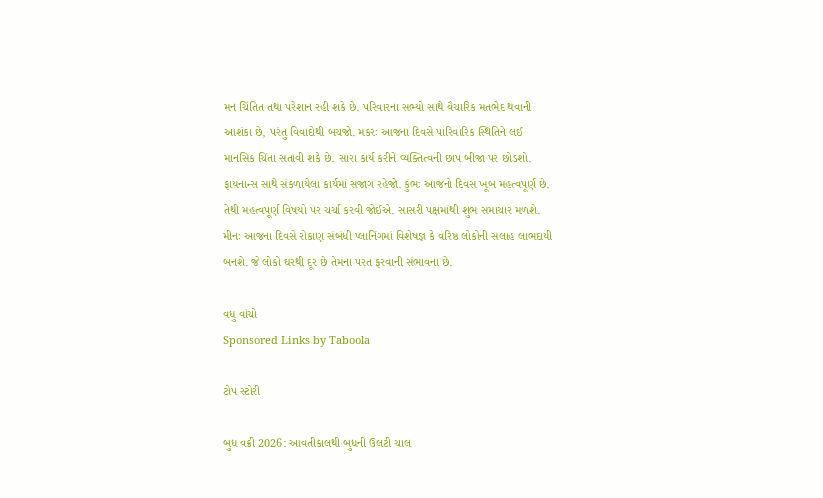મન ચિંતિત તથા પરેશાન રહી શકે છે. પરિવારના સભ્યો સાથે વૈચારિક મતભેદ થવાની આશંકા છે, પરંતુ વિવાદોથી બચજો. મકરઃ આજના દિવસે પારિવારિક સ્થિતિને લઈ માનસિક ચિંતા સતાવી શકે છે. સારા કાર્ય કરીને વ્યક્તિત્વની છાપ બીજા પર છોડશો. ફાયનાન્સ સાથે સંકળાયેલા કાર્યમાં સજાગ રહેજો. કુંભઃ આજનો દિવસ ખૂબ મહત્વપૂર્ણ છે. તેથી મહત્વપૂર્ણ વિષયો પર ચર્ચા કરવી જોઈએ. સાસરી પક્ષમાંથી શુભ સમાચાર મળશે. મીનઃ આજના દિવસે રોકાણ સંબંધી પ્લાનિંગમાં વિશેષજ્ઞ કે વરિષ્ઠ લોકોની સલાહ લાભદાયી બનશે. જે લોકો ઘરથી દૂર છે તેમના પરત ફરવાની સંભાવના છે.

વધુ વાંચો
Sponsored Links by Taboola

ટોપ સ્ટોરી

બુધ વક્રી 2026: આવતીકાલથી બુધની ઉલટી ચાલ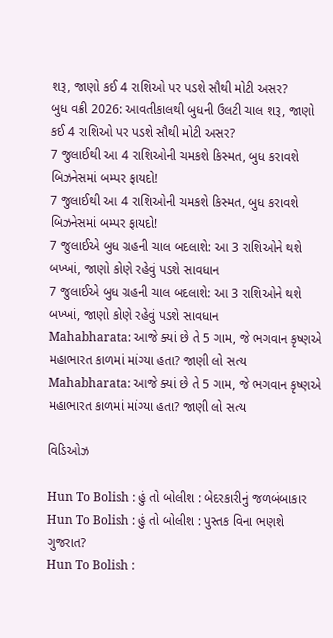શરૂ, જાણો કઈ 4 રાશિઓ પર પડશે સૌથી મોટી અસર?
બુધ વક્રી 2026: આવતીકાલથી બુધની ઉલટી ચાલ શરૂ, જાણો કઈ 4 રાશિઓ પર પડશે સૌથી મોટી અસર?
7 જુલાઈથી આ 4 રાશિઓની ચમકશે કિસ્મત, બુધ કરાવશે બિઝનેસમાં બમ્પર ફાયદો!
7 જુલાઈથી આ 4 રાશિઓની ચમકશે કિસ્મત, બુધ કરાવશે બિઝનેસમાં બમ્પર ફાયદો!
7 જુલાઈએ બુધ ગ્રહની ચાલ બદલાશે: આ 3 રાશિઓને થશે બખ્ખાં, જાણો કોણે રહેવું પડશે સાવધાન
7 જુલાઈએ બુધ ગ્રહની ચાલ બદલાશે: આ 3 રાશિઓને થશે બખ્ખાં, જાણો કોણે રહેવું પડશે સાવધાન
Mahabharata: આજે ક્યાં છે તે 5 ગામ, જે ભગવાન કૃષ્ણએ મહાભારત કાળમાં માંગ્યા હતા? જાણી લો સત્ય
Mahabharata: આજે ક્યાં છે તે 5 ગામ, જે ભગવાન કૃષ્ણએ મહાભારત કાળમાં માંગ્યા હતા? જાણી લો સત્ય

વિડિઓઝ

Hun To Bolish : હું તો બોલીશ : બેદરકારીનું જળબંબાકાર
Hun To Bolish : હું તો બોલીશ : પુસ્તક વિના ભણશે ગુજરાત?
Hun To Bolish :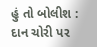હું તો બોલીશ : દાન ચોરી પર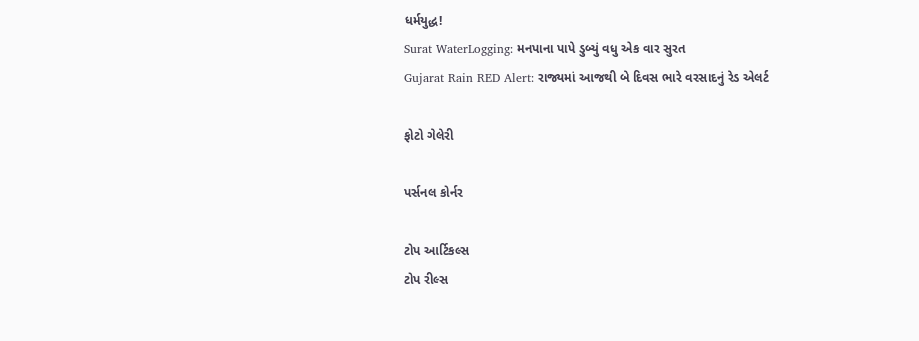ધર્મયુદ્ધ!
Surat WaterLogging: મનપાના પાપે ડુબ્યું વધુ એક વાર સુરત
Gujarat Rain RED Alert: રાજ્યમાં આજથી બે દિવસ ભારે વરસાદનું રેડ એલર્ટ

ફોટો ગેલેરી

પર્સનલ કોર્નર

ટોપ આર્ટિકલ્સ
ટોપ રીલ્સ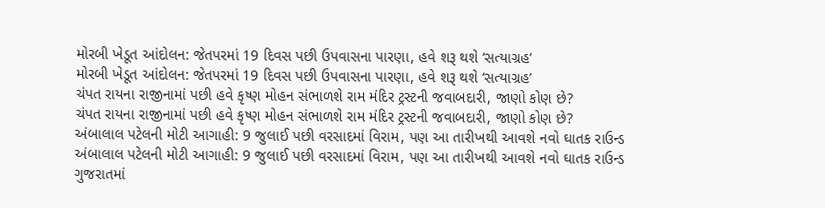મોરબી ખેડૂત આંદોલન: જેતપરમાં 19 દિવસ પછી ઉપવાસના પારણા, હવે શરૂ થશે ‘સત્યાગ્રહ’
મોરબી ખેડૂત આંદોલન: જેતપરમાં 19 દિવસ પછી ઉપવાસના પારણા, હવે શરૂ થશે ‘સત્યાગ્રહ’
ચંપત રાયના રાજીનામાં પછી હવે કૃષ્ણ મોહન સંભાળશે રામ મંદિર ટ્રસ્ટની જવાબદારી, જાણો કોણ છે?
ચંપત રાયના રાજીનામાં પછી હવે કૃષ્ણ મોહન સંભાળશે રામ મંદિર ટ્રસ્ટની જવાબદારી, જાણો કોણ છે?
અંબાલાલ પટેલની મોટી આગાહી: 9 જુલાઈ પછી વરસાદમાં વિરામ, પણ આ તારીખથી આવશે નવો ઘાતક રાઉન્ડ
અંબાલાલ પટેલની મોટી આગાહી: 9 જુલાઈ પછી વરસાદમાં વિરામ, પણ આ તારીખથી આવશે નવો ઘાતક રાઉન્ડ
ગુજરાતમાં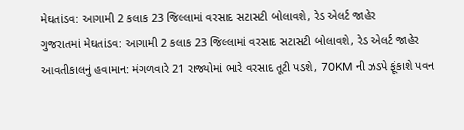મેઘતાંડવ: આગામી 2 કલાક 23 જિલ્લામાં વરસાદ સટાસટી બોલાવશે, રેડ એલર્ટ જાહેર
ગુજરાતમાં મેઘતાંડવ: આગામી 2 કલાક 23 જિલ્લામાં વરસાદ સટાસટી બોલાવશે, રેડ એલર્ટ જાહેર
આવતીકાલનું હવામાન: મંગળવારે 21 રાજ્યોમાં ભારે વરસાદ તૂટી પડશે, 70KM ની ઝડપે ફૂંકાશે પવન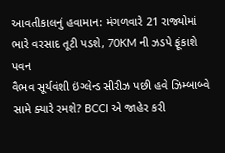આવતીકાલનું હવામાન: મંગળવારે 21 રાજ્યોમાં ભારે વરસાદ તૂટી પડશે, 70KM ની ઝડપે ફૂંકાશે પવન
વૈભવ સૂર્યવંશી ઇંગ્લેન્ડ સીરીઝ પછી હવે ઝિમ્બાબ્વે સામે ક્યારે રમશે? BCCI એ જાહેર કરી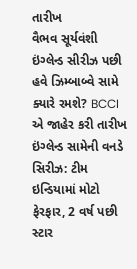તારીખ
વૈભવ સૂર્યવંશી ઇંગ્લેન્ડ સીરીઝ પછી હવે ઝિમ્બાબ્વે સામે ક્યારે રમશે? BCCI એ જાહેર કરી તારીખ
ઇંગ્લેન્ડ સામેની વનડે સિરીઝ: ટીમ ઇન્ડિયામાં મોટો ફેરફાર, 2 વર્ષ પછી સ્ટાર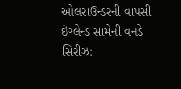ઓલરાઉન્ડરની વાપસી
ઇંગ્લેન્ડ સામેની વનડે સિરીઝ: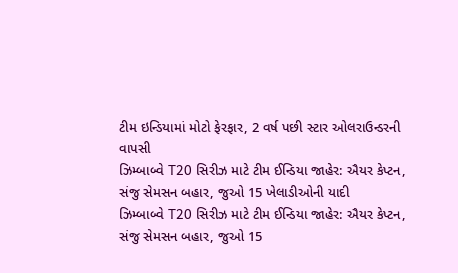ટીમ ઇન્ડિયામાં મોટો ફેરફાર, 2 વર્ષ પછી સ્ટાર ઓલરાઉન્ડરની વાપસી
ઝિમ્બાબ્વે T20 સિરીઝ માટે ટીમ ઈન્ડિયા જાહેર: ઐયર કેપ્ટન, સંજુ સેમસન બહાર, જુઓ 15 ખેલાડીઓની યાદી
ઝિમ્બાબ્વે T20 સિરીઝ માટે ટીમ ઈન્ડિયા જાહેર: ઐયર કેપ્ટન, સંજુ સેમસન બહાર, જુઓ 15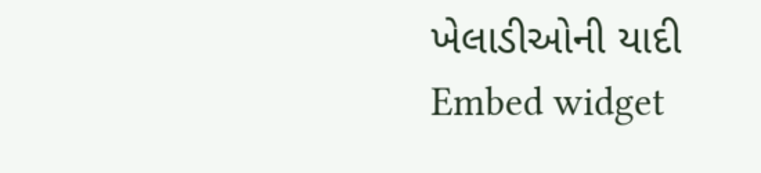ખેલાડીઓની યાદી
Embed widget